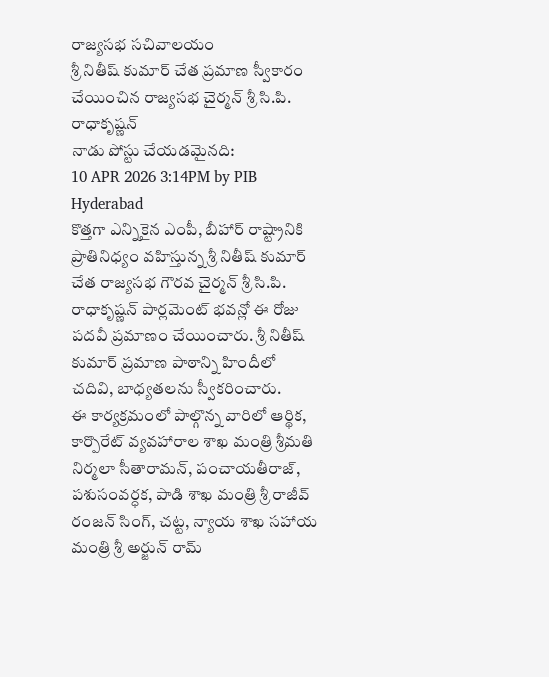రాజ్యసభ సచివాలయం
శ్రీ నితీష్ కుమార్ చేత ప్రమాణ స్వీకారం చేయించిన రాజ్యసభ చైర్మన్ శ్రీ సి.పి. రాధాకృష్ణన్
నాడు పోస్టు చేయడమైనది:
10 APR 2026 3:14PM by PIB Hyderabad
కొత్తగా ఎన్నికైన ఎంపీ, బీహార్ రాష్ట్రానికి ప్రాతినిధ్యం వహిస్తున్న శ్రీ నితీష్ కుమార్ చేత రాజ్యసభ గౌరవ చైర్మన్ శ్రీ సి.పి. రాధాకృష్ణన్ పార్లమెంట్ భవన్లో ఈ రోజు పదవీ ప్రమాణం చేయించారు. శ్రీ నితీష్ కుమార్ ప్రమాణ పాఠాన్ని హిందీలో చదివి, బాధ్యతలను స్వీకరించారు.
ఈ కార్యక్రమంలో పాల్గొన్న వారిలో ఆర్థిక, కార్పొరేట్ వ్యవహారాల శాఖ మంత్రి శ్రీమతి నిర్మలా సీతారామన్, పంచాయతీరాజ్, పశుసంవర్ధక, పాడి శాఖ మంత్రి శ్రీ రాజీవ్ రంజన్ సింగ్, చట్ట, న్యాయ శాఖ సహాయ మంత్రి శ్రీ అర్జున్ రామ్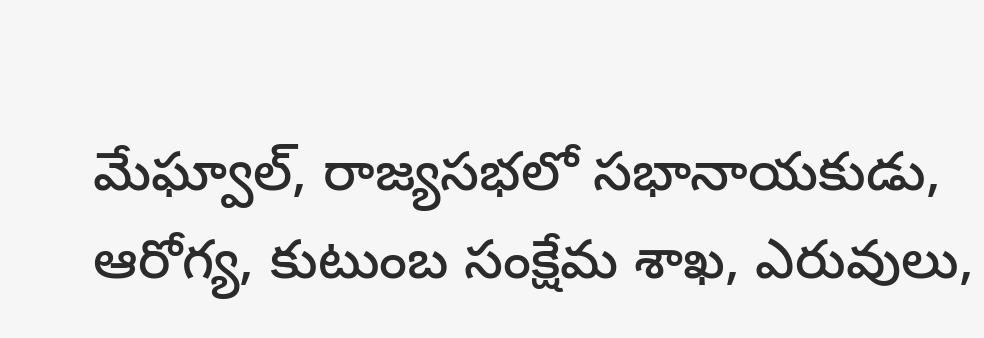మేఘ్వాల్, రాజ్యసభలో సభానాయకుడు, ఆరోగ్య, కుటుంబ సంక్షేమ శాఖ, ఎరువులు,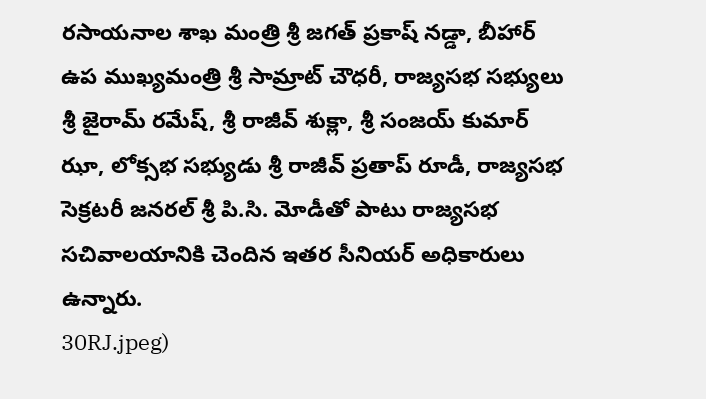రసాయనాల శాఖ మంత్రి శ్రీ జగత్ ప్రకాష్ నడ్డా, బీహార్ ఉప ముఖ్యమంత్రి శ్రీ సామ్రాట్ చౌధరీ, రాజ్యసభ సభ్యులు శ్రీ జైరామ్ రమేష్, శ్రీ రాజీవ్ శుక్లా, శ్రీ సంజయ్ కుమార్ ఝా, లోక్సభ సభ్యుడు శ్రీ రాజీవ్ ప్రతాప్ రూడీ, రాజ్యసభ సెక్రటరీ జనరల్ శ్రీ పి.సి. మోడీతో పాటు రాజ్యసభ సచివాలయానికి చెందిన ఇతర సీనియర్ అధికారులు ఉన్నారు.
30RJ.jpeg)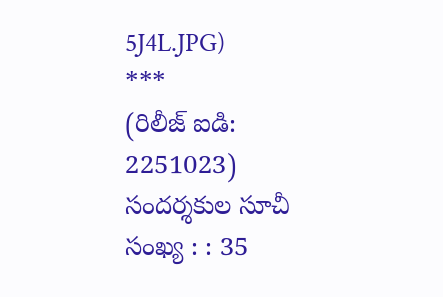5J4L.JPG)
***
(రిలీజ్ ఐడి: 2251023)
సందర్శకుల సూచీ సంఖ్య : : 35